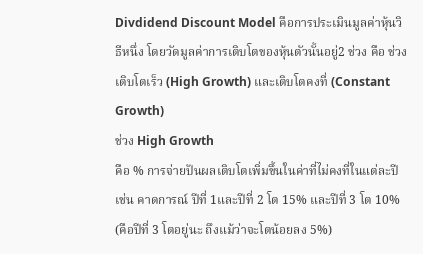Divdidend Discount Model คือการประเมินมูลค่าหุ้นวิธีหนึ่ง โดยวัดมูลค่าการเติบโตของหุ้นตัวนั้นอยู่2 ช่วง คือ ช่วง เติบโตเร็ว (High Growth) และเติบโตคงที่ (Constant Growth)
ช่วง High Growth
คือ % การจ่ายปันผลเติบโตเพิ่มขึ้นในค่าที่ไม่คงที่ในแต่ละปี เช่น คาดการณ์ ปีที่ 1และปีที่ 2 โต 15% และปีที่ 3 โต 10% (คือปีที่ 3 โตอยู่นะ ถึงแม้ว่าจะโตน้อยลง 5%)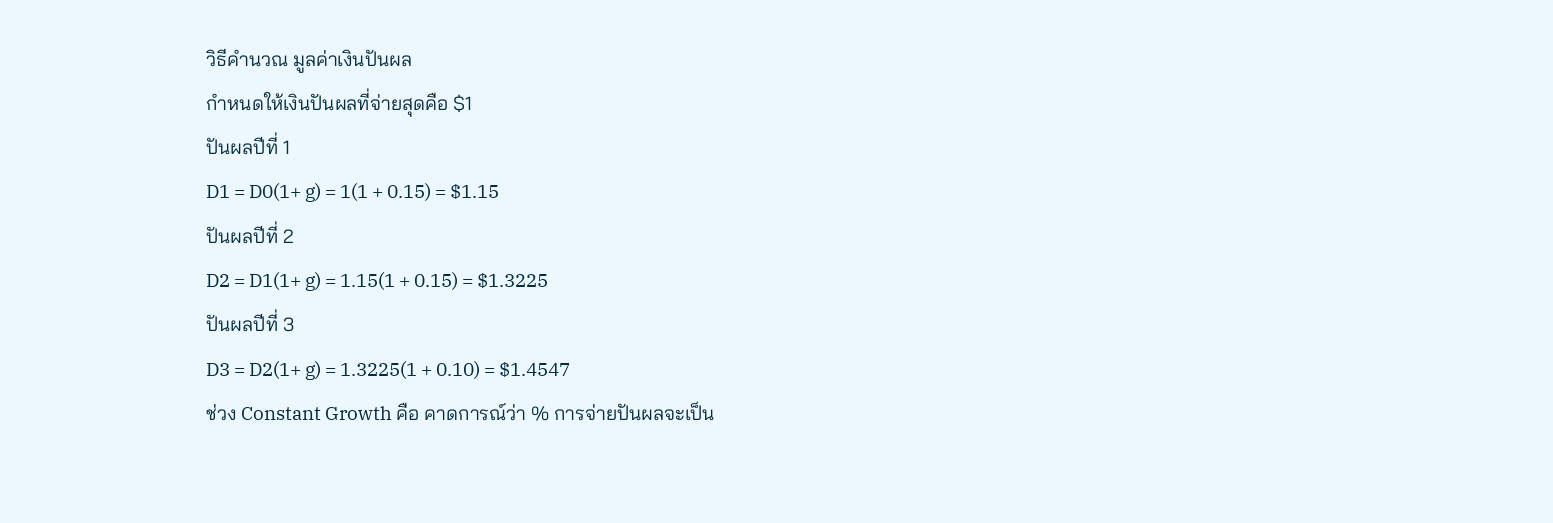วิธีคำนวณ มูลค่าเงินปันผล
กำหนดให้เงินปันผลที่จ่ายสุดคือ $1
ปันผลปีที่ 1
D1 = D0(1+ g) = 1(1 + 0.15) = $1.15
ปันผลปีที่ 2
D2 = D1(1+ g) = 1.15(1 + 0.15) = $1.3225
ปันผลปีที่ 3
D3 = D2(1+ g) = 1.3225(1 + 0.10) = $1.4547
ช่วง Constant Growth คือ คาดการณ์ว่า % การจ่ายปันผลจะเป็น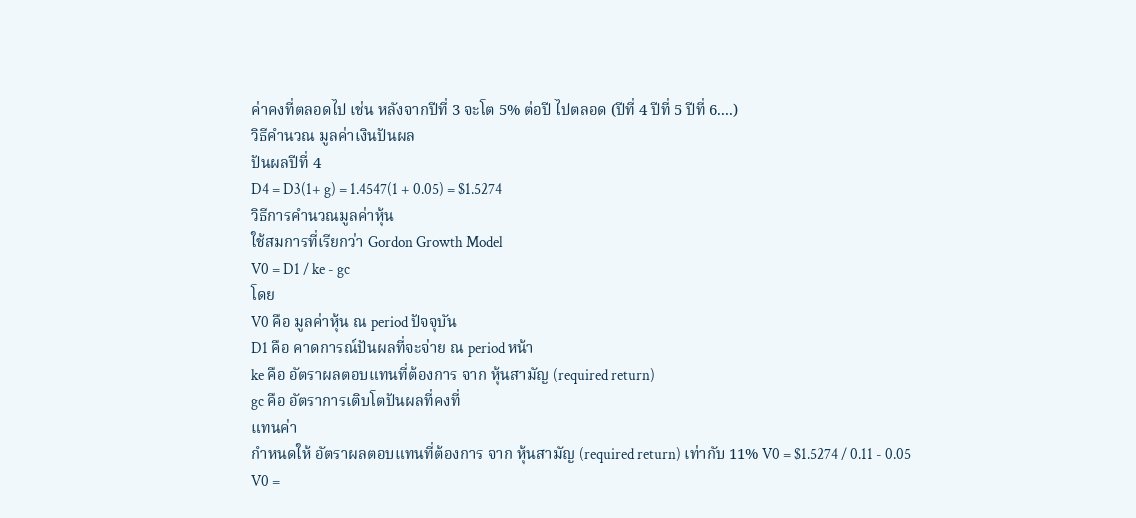ค่าคงที่ตลอดไป เช่น หลังจากปีที่ 3 จะโต 5% ต่อปี ไปตลอด (ปีที่ 4 ปีที่ 5 ปีที่ 6....)
วิธีคำนวณ มูลค่าเงินปันผล
ปันผลปีที่ 4
D4 = D3(1+ g) = 1.4547(1 + 0.05) = $1.5274
วิธีการคำนวณมูลค่าหุ้น
ใช้สมการที่เรียกว่า Gordon Growth Model
V0 = D1 / ke - gc
โดย
V0 คือ มูลค่าหุ้น ณ period ปัจจุบัน
D1 คือ คาดการณ์ปันผลที่จะจ่าย ณ period หน้า
ke คือ อัตราผลตอบแทนที่ต้องการ จาก หุ้นสามัญ (required return)
gc คือ อัตราการเติบโตปันผลที่คงที่
แทนค่า
กำหนดให้ อัตราผลตอบแทนที่ต้องการ จาก หุ้นสามัญ (required return) เท่ากับ 11% V0 = $1.5274 / 0.11 - 0.05
V0 =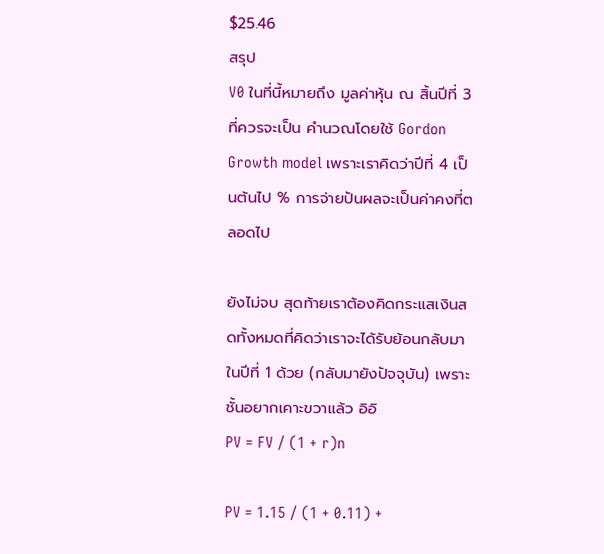$25.46
สรุป
V0 ในที่นี้หมายถึง มูลค่าหุ้น ณ สิ้นปีที่ 3 ที่ควรจะเป็น คำนวณโดยใช้ Gordon Growth model เพราะเราคิดว่าปีที่ 4 เป็นต้นไป % การจ่ายปันผลจะเป็นค่าคงที่ตลอดไป

ยังไม่จบ สุดท้ายเราต้องคิดกระแสเงินสดทั้งหมดที่คิดว่าเราจะได้รับย้อนกลับมาในปีที่ 1 ด้วย (กลับมายังปัจจุบัน) เพราะชั้นอยากเคาะขวาแล้ว อิอิ
PV = FV / (1 + r)n

PV = 1.15 / (1 + 0.11) +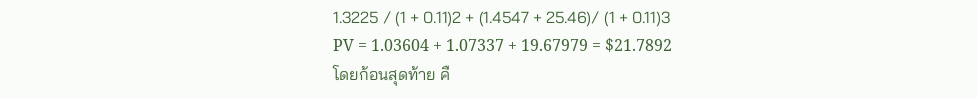1.3225 / (1 + 0.11)2 + (1.4547 + 25.46)/ (1 + 0.11)3
PV = 1.03604 + 1.07337 + 19.67979 = $21.7892
โดยก้อนสุดท้าย คื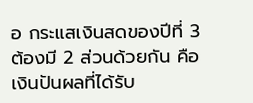อ กระแสเงินสดของปีที่ 3 ต้องมี 2 ส่วนด้วยกัน คือ เงินปันผลที่ได้รับ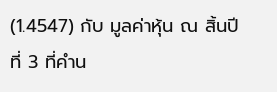(1.4547) กับ มูลค่าหุ้น ณ สิ้นปีที่ 3 ที่คำน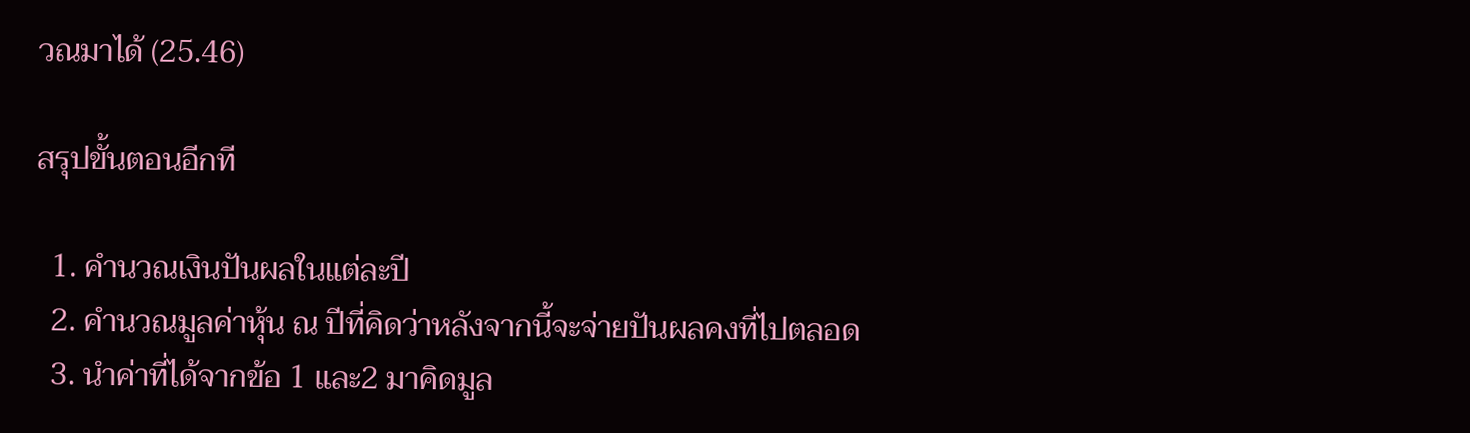วณมาได้ (25.46)

สรุปขั้นตอนอีกที

  1. คำนวณเงินปันผลในแต่ละปี
  2. คำนวณมูลค่าหุ้น ณ ปีที่คิดว่าหลังจากนี้จะจ่ายปันผลคงที่ไปตลอด
  3. นำค่าที่ได้จากข้อ 1 และ2 มาคิดมูล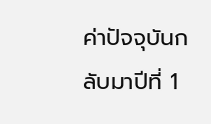ค่าปัจจุบันกลับมาปีที่ 1